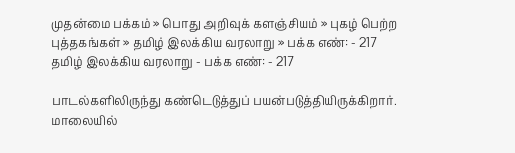முதன்மை பக்கம் » பொது அறிவுக் களஞ்சியம் » புகழ் பெற்ற புத்தகங்கள் » தமிழ் இலக்கிய வரலாறு » பக்க எண்: - 217
தமிழ் இலக்கிய வரலாறு - பக்க எண்: - 217

பாடல்களிலிருந்து கண்டெடுத்துப் பயன்படுத்தியிருக்கிறார். மாலையில்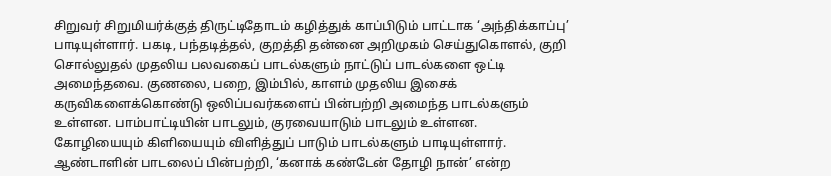சிறுவர் சிறுமியர்க்குத் திருட்டிதோடம் கழித்துக் காப்பிடும் பாட்டாக ‘அந்திக்காப்பு’ பாடியுள்ளார். பகடி, பந்தடித்தல், குறத்தி தன்னை அறிமுகம் செய்துகொளல், குறி சொல்லுதல் முதலிய பலவகைப் பாடல்களும் நாட்டுப் பாடல்களை ஒட்டி அமைந்தவை. குணலை, பறை, இம்பில், காளம் முதலிய இசைக் கருவிகளைக்கொண்டு ஒலிப்பவர்களைப் பின்பற்றி அமைந்த பாடல்களும் உள்ளன. பாம்பாட்டியின் பாடலும், குரவையாடும் பாடலும் உள்ளன. கோழியையும் கிளியையும் விளித்துப் பாடும் பாடல்களும் பாடியுள்ளார். ஆண்டாளின் பாடலைப் பின்பற்றி, ‘கனாக் கண்டேன் தோழி நான்’ என்ற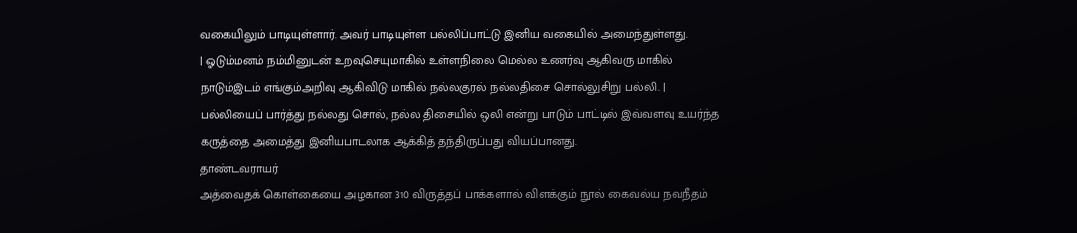வகையிலும் பாடியுள்ளார். அவர் பாடியுள்ள பல்லிப்பாட்டு இனிய வகையில் அமைந்துள்ளது.
| ஓடும்மனம் நம்மினுடன் உறவுசெயுமாகில் உள்ளநிலை மெல்ல உணர்வு ஆகிவரு மாகில் நாடும்இடம் எங்கும்அறிவு ஆகிவிடு மாகில் நல்லகுரல் நல்லதிசை சொல்லுசிறு பல்லி. |
பல்லியைப் பார்த்து நல்லது சொல், நல்ல திசையில் ஒலி என்று பாடும் பாட்டில் இவ்வளவு உயர்ந்த கருத்தை அமைத்து இனியபாடலாக ஆக்கித் தந்திருப்பது வியப்பானது.
தாண்டவராயர்
அத்வைதக் கொள்கையை அழகான 310 விருத்தப் பாக்களால் விளக்கும் நூல் கைவல்ய நவநீதம்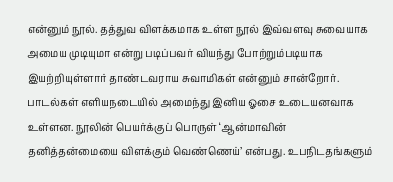என்னும் நூல். தத்துவ விளக்கமாக உள்ள நூல் இவ்வளவு சுவையாக அமைய முடியுமா என்று படிப்பவர் வியந்து போற்றும்படியாக இயற்றியுள்ளார் தாண்டவராய சுவாமிகள் என்னும் சான்றோர். பாடல்கள் எளியநடையில் அமைந்து இனிய ஓசை உடையனவாக உள்ளன. நூலின் பெயர்க்குப் பொருள் ‘ஆன்மாவின் தனித்தன்மையை விளக்கும் வெண்ணெய்’ என்பது. உபநிடதங்களும்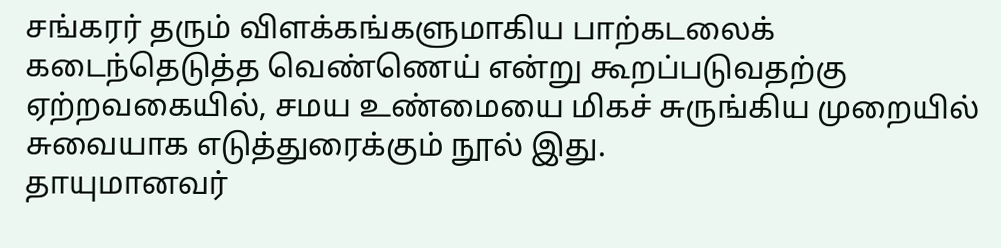சங்கரர் தரும் விளக்கங்களுமாகிய பாற்கடலைக் கடைந்தெடுத்த வெண்ணெய் என்று கூறப்படுவதற்கு ஏற்றவகையில், சமய உண்மையை மிகச் சுருங்கிய முறையில் சுவையாக எடுத்துரைக்கும் நூல் இது.
தாயுமானவர்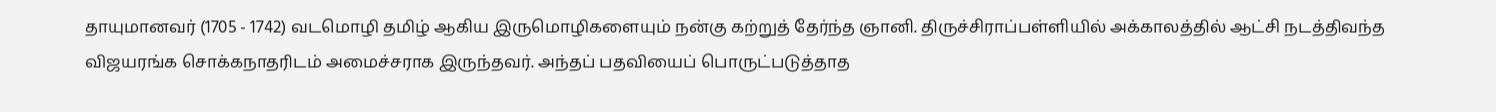தாயுமானவர் (1705 - 1742) வடமொழி தமிழ் ஆகிய இருமொழிகளையும் நன்கு கற்றுத் தேர்ந்த ஞானி. திருச்சிராப்பள்ளியில் அக்காலத்தில் ஆட்சி நடத்திவந்த விஜயரங்க சொக்கநாதரிடம் அமைச்சராக இருந்தவர். அந்தப் பதவியைப் பொருட்படுத்தாத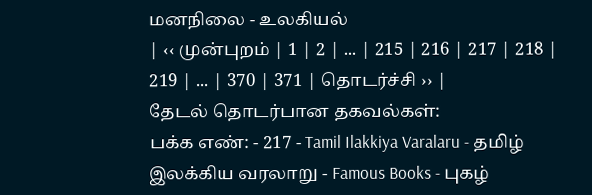மனநிலை - உலகியல்
| ‹‹ முன்புறம் | 1 | 2 | ... | 215 | 216 | 217 | 218 | 219 | ... | 370 | 371 | தொடர்ச்சி ›› |
தேடல் தொடர்பான தகவல்கள்:
பக்க எண்: - 217 - Tamil Ilakkiya Varalaru - தமிழ் இலக்கிய வரலாறு - Famous Books - புகழ்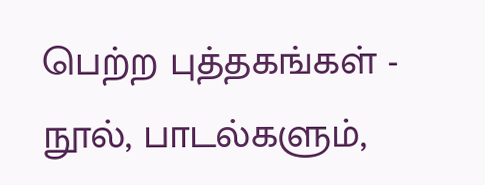பெற்ற புத்தகங்கள் - நூல், பாடல்களும்,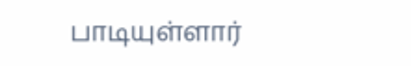பாடியுள்ளார்